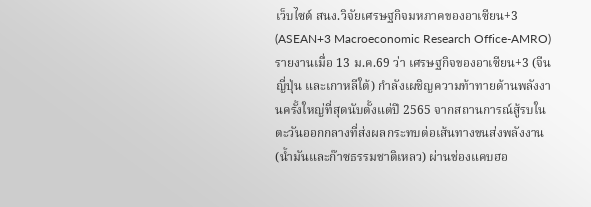เว็บไซต์ สนง.วิจัยเศรษฐกิจมหภาคของอาเซียน+3 (ASEAN+3 Macroeconomic Research Office-AMRO) รายงานเมื่อ 13 ม.ค.69 ว่า เศรษฐกิจของอาเซียน+3 (จีน ญี่ปุ่น และเกาหลีใต้) กำลังเผชิญความท้าทายด้านพลังงานครั้งใหญ่ที่สุดนับตั้งแต่ปี 2565 จากสถานการณ์สู้รบในตะวันออกกลางที่ส่งผลกระทบต่อเส้นทางขนส่งพลังงาน (น้ำมันและก๊าซธรรมชาติเหลว) ผ่านช่องแคบฮอ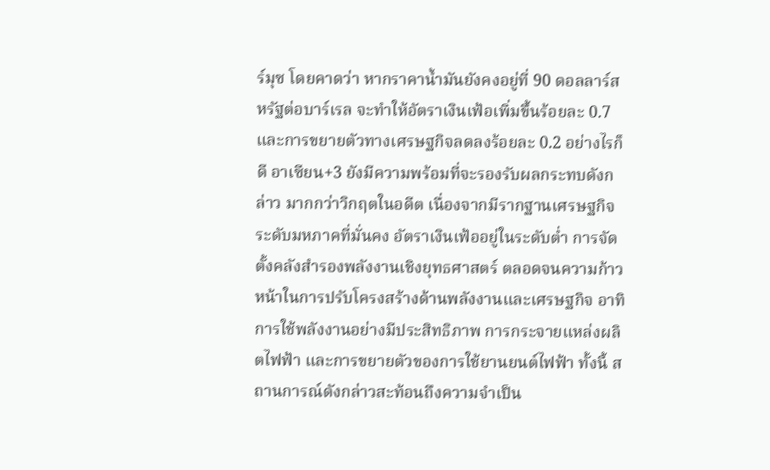ร์มุซ โดยคาดว่า หากราคาน้ำมันยังคงอยู่ที่ 90 ดอลลาร์สหรัฐต่อบาร์เรล จะทำให้อัตราเงินเฟ้อเพิ่มขึ้นร้อยละ 0.7 และการขยายตัวทางเศรษฐกิจลดลงร้อยละ 0.2 อย่างไรก็ดี อาเซียน+3 ยังมีความพร้อมที่จะรองรับผลกระทบดังกล่าว มากกว่าวิกฤตในอดีต เนื่องจากมีรากฐานเศรษฐกิจระดับมหภาคที่มั่นคง อัตราเงินเฟ้ออยู่ในระดับต่ำ การจัดตั้งคลังสำรองพลังงานเชิงยุทธศาสตร์ ตลอดจนความก้าวหน้าในการปรับโครงสร้างด้านพลังงานและเศรษฐกิจ อาทิ การใช้พลังงานอย่างมีประสิทธิภาพ การกระจายแหล่งผลิตไฟฟ้า และการขยายตัวของการใช้ยานยนต์ไฟฟ้า ทั้งนี้ สถานการณ์ดังกล่าวสะท้อนถึงความจำเป็น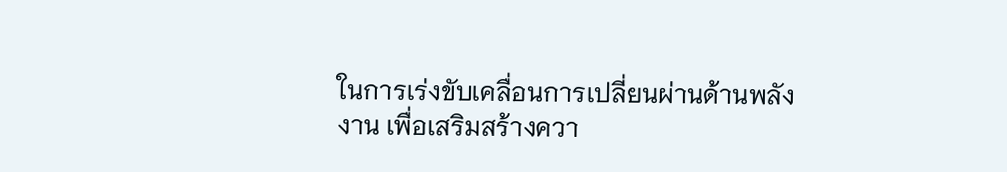ในการเร่งขับเคลื่อนการเปลี่ยนผ่านด้านพลังงาน เพื่อเสริมสร้างควา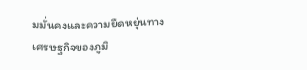มมั่นคงและความยืดหยุ่นทางเศรษฐกิจของภูมิ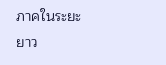ภาคในระยะยาว